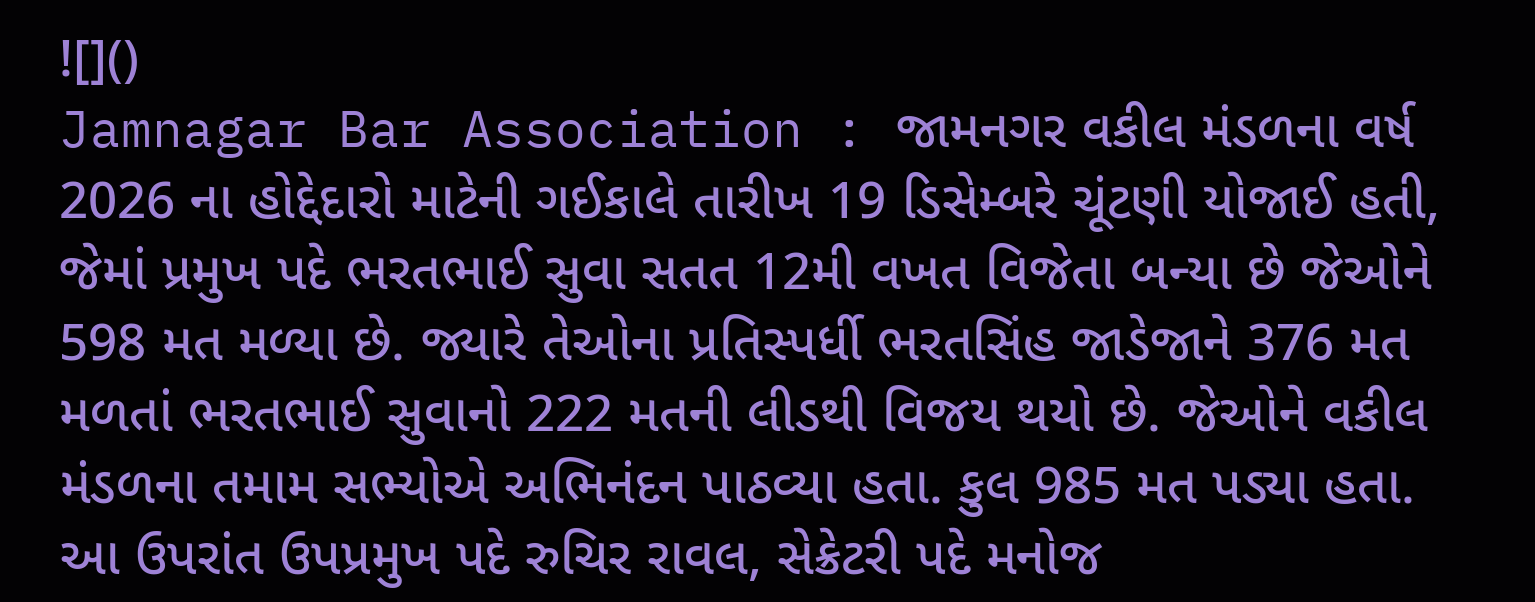![]()
Jamnagar Bar Association : જામનગર વકીલ મંડળના વર્ષ 2026 ના હોદ્દેદારો માટેની ગઈકાલે તારીખ 19 ડિસેમ્બરે ચૂંટણી યોજાઈ હતી, જેમાં પ્રમુખ પદે ભરતભાઈ સુવા સતત 12મી વખત વિજેતા બન્યા છે જેઓને 598 મત મળ્યા છે. જ્યારે તેઓના પ્રતિસ્પર્ધી ભરતસિંહ જાડેજાને 376 મત મળતાં ભરતભાઈ સુવાનો 222 મતની લીડથી વિજય થયો છે. જેઓને વકીલ મંડળના તમામ સભ્યોએ અભિનંદન પાઠવ્યા હતા. કુલ 985 મત પડ્યા હતા.
આ ઉપરાંત ઉપપ્રમુખ પદે રુચિર રાવલ, સેક્રેટરી પદે મનોજ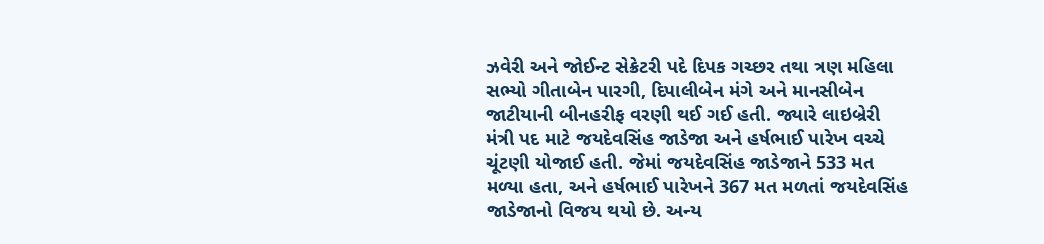ઝવેરી અને જોઈન્ટ સેક્રેટરી પદે દિપક ગચ્છર તથા ત્રણ મહિલા સભ્યો ગીતાબેન પારગી, દિપાલીબેન મંગે અને માનસીબેન જાટીયાની બીનહરીફ વરણી થઈ ગઈ હતી. જ્યારે લાઇબ્રેરી મંત્રી પદ માટે જયદેવસિંહ જાડેજા અને હર્ષભાઈ પારેખ વચ્ચે ચૂંટણી યોજાઈ હતી. જેમાં જયદેવસિંહ જાડેજાને 533 મત મળ્યા હતા, અને હર્ષભાઈ પારેખને 367 મત મળતાં જયદેવસિંહ જાડેજાનો વિજય થયો છે. અન્ય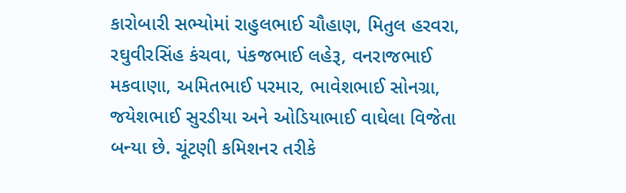કારોબારી સભ્યોમાં રાહુલભાઈ ચૌહાણ, મિતુલ હરવરા, રઘુવીરસિંહ કંચવા, પંકજભાઈ લહેરૂ, વનરાજભાઈ મકવાણા, અમિતભાઈ પરમાર, ભાવેશભાઈ સોનગ્રા, જયેશભાઈ સુરડીયા અને ઓડિયાભાઈ વાઘેલા વિજેતા બન્યા છે. ચૂંટણી કમિશનર તરીકે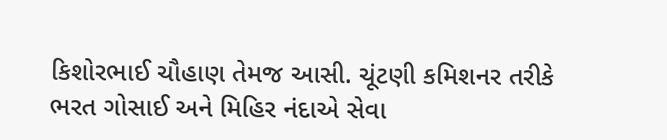કિશોરભાઈ ચૌહાણ તેમજ આસી. ચૂંટણી કમિશનર તરીકે ભરત ગોસાઈ અને મિહિર નંદાએ સેવા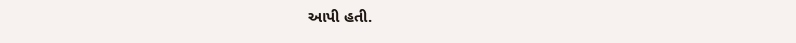આપી હતી.